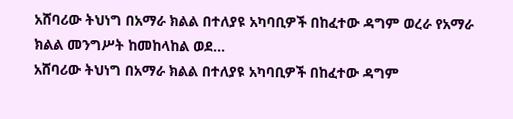አሸባሪው ትህነግ በአማራ ክልል በተለያዩ አካባቢዎች በከፈተው ዳግም ወረራ የአማራ ክልል መንግሥት ከመከላከል ወደ...
አሸባሪው ትህነግ በአማራ ክልል በተለያዩ አካባቢዎች በከፈተው ዳግም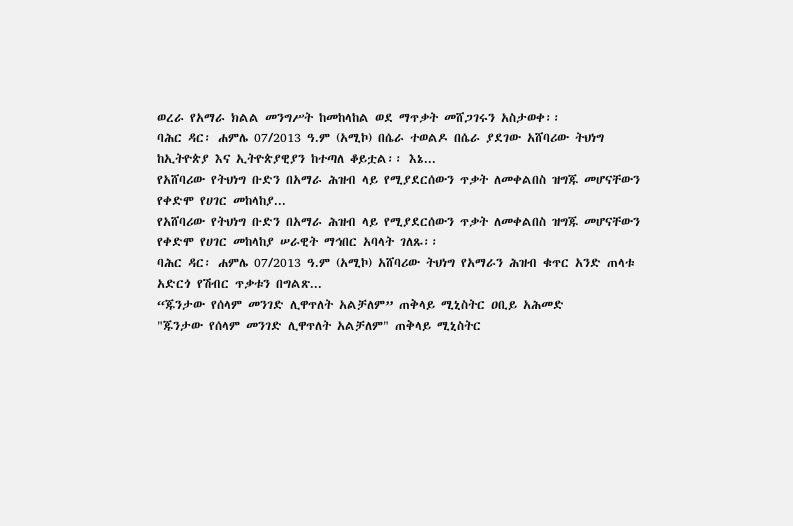ወረራ የአማራ ክልል መንግሥት ከመከላከል ወደ ማጥቃት መሸጋገሩን አስታወቀ፡፡
ባሕር ዳር፡ ሐምሌ 07/2013 ዓ.ም (አሚኮ) በሴራ ተወልዶ በሴራ ያደገው አሸባሪው ትህነግ ከኢትዮጵያ እና ኢትዮጵያዊያን ከተጣለ ቆይቷል፡፡ እኔ...
የአሸባሪው የትህነግ ቡድን በአማራ ሕዝብ ላይ የሚያደርሰውን ጥቃት ለመቀልበስ ዝግጁ መሆናቸውን የቀድሞ የሀገር መከላከያ...
የአሸባሪው የትህነግ ቡድን በአማራ ሕዝብ ላይ የሚያደርሰውን ጥቃት ለመቀልበስ ዝግጁ መሆናቸውን የቀድሞ የሀገር መከላከያ ሠራዊት ማኅበር አባላት ገለጹ፡፡
ባሕር ዳር፡ ሐምሌ 07/2013 ዓ.ም (አሚኮ) አሸባሪው ትህነግ የአማራን ሕዝብ ቁጥር አንድ ጠላቱ አድርጎ የሽብር ጥቃቱን በግልጽ...
“ጁንታው የሰላም መንገድ ሊዋጥለት አልቻለም” ጠቅላይ ሚኒስትር ዐቢይ አሕመድ
"ጁንታው የሰላም መንገድ ሊዋጥለት አልቻለም" ጠቅላይ ሚኒስትር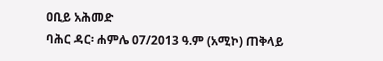ዐቢይ አሕመድ
ባሕር ዳር፡ ሐምሌ 07/2013 ዓ.ም (አሚኮ) ጠቅላይ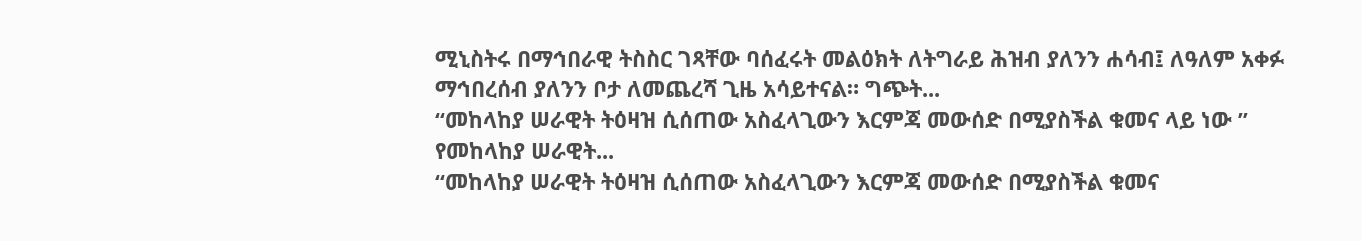ሚኒስትሩ በማኅበራዊ ትስስር ገጻቸው ባሰፈሩት መልዕክት ለትግራይ ሕዝብ ያለንን ሐሳብ፤ ለዓለም አቀፉ ማኅበረሰብ ያለንን ቦታ ለመጨረሻ ጊዜ አሳይተናል። ግጭት...
“መከላከያ ሠራዊት ትዕዛዝ ሲሰጠው አስፈላጊውን እርምጃ መውሰድ በሚያስችል ቁመና ላይ ነው ” የመከላከያ ሠራዊት...
“መከላከያ ሠራዊት ትዕዛዝ ሲሰጠው አስፈላጊውን እርምጃ መውሰድ በሚያስችል ቁመና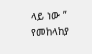ላይ ነው ” የመከላከያ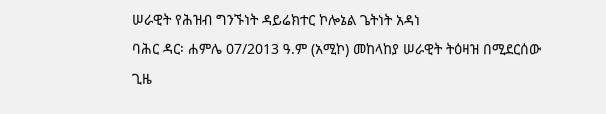ሠራዊት የሕዝብ ግንኙነት ዳይሬክተር ኮሎኔል ጌትነት አዳነ
ባሕር ዳር፡ ሐምሌ 07/2013 ዓ.ም (አሚኮ) መከላከያ ሠራዊት ትዕዛዝ በሚደርሰው ጊዜ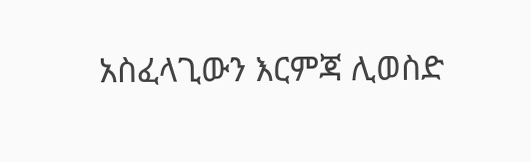አስፈላጊውን እርምጃ ሊወስድ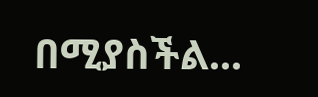በሚያስችል...